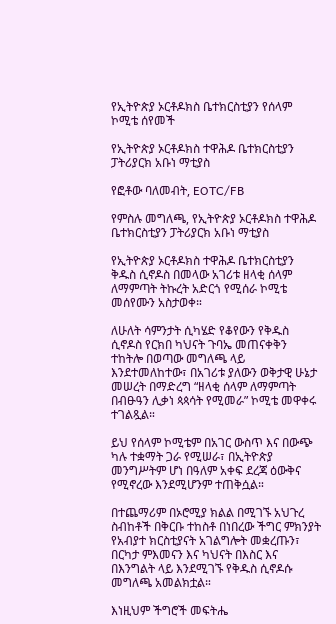የኢትዮጵያ ኦርቶዶክስ ቤተክርስቲያን የሰላም ኮሚቴ ሰየመች

የኢትዮጵያ ኦርቶዶክስ ተዋሕዶ ቤተክርስቲያን ፓትሪያርክ አቡነ ማቲያስ

የፎቶው ባለመብት, EOTC/FB

የምስሉ መግለጫ, የኢትዮጵያ ኦርቶዶክስ ተዋሕዶ ቤተክርስቲያን ፓትሪያርክ አቡነ ማቲያስ

የኢትዮጵያ ኦርቶዶክስ ተዋሕዶ ቤተክርስቲያን ቅዱስ ሲኖዶስ በመላው አገሪቱ ዘላቂ ሰላም ለማምጣት ትኩረት አድርጎ የሚሰራ ኮሚቴ መሰየሙን አስታወቀ።

ለሁለት ሳምንታት ሲካሄድ የቆየውን የቅዱስ ሲኖዶስ የርክበ ካህናት ጉባኤ መጠናቀቅን ተከትሎ በወጣው መግለጫ ላይ እንደተመለከተው፣ በአገሪቱ ያለውን ወቅታዊ ሁኔታ መሠረት በማድረግ “ዘላቂ ሰላም ለማምጣት በብፁዓን ሊቃነ ጳጳሳት የሚመራ” ኮሚቴ መዋቀሩ ተገልጿል።

ይህ የሰላም ኮሚቴም በአገር ውስጥ እና በውጭ ካሉ ተቋማት ጋራ የሚሠራ፣ በኢትዮጵያ መንግሥትም ሆነ በዓለም አቀፍ ደረጃ ዕውቅና የሚኖረው እንደሚሆንም ተጠቅሷል።

በተጨማሪም በኦሮሚያ ክልል በሚገኙ አህጉረ ስብከቶች በቅርቡ ተከስቶ በነበረው ችግር ምክንያት የአብያተ ክርስቲያናት አገልግሎት መቋረጡን፣ በርካታ ምእመናን እና ካህናት በእስር እና በእንግልት ላይ እንደሚገኙ የቅዱስ ሲኖዶሱ መግለጫ አመልክቷል።

እነዚህም ችግሮች መፍትሔ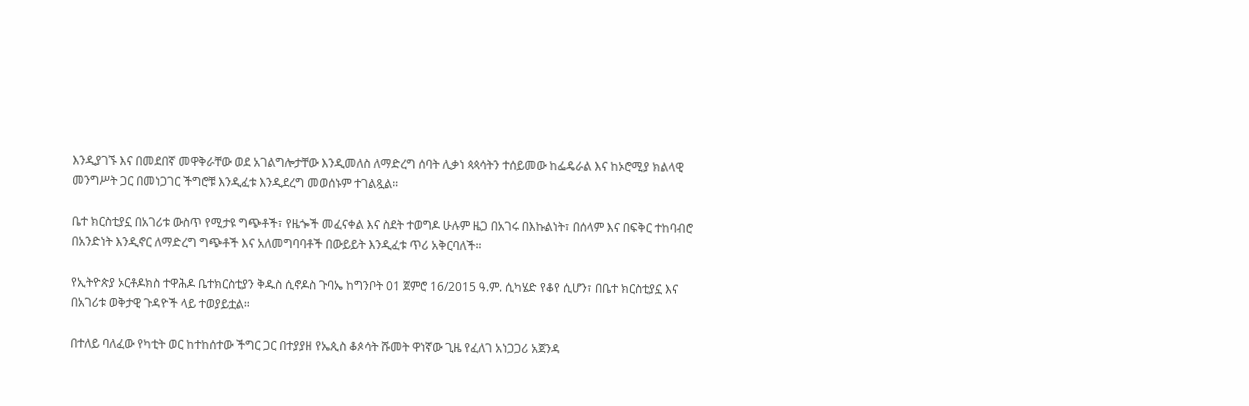እንዲያገኙ እና በመደበኛ መዋቅራቸው ወደ አገልግሎታቸው እንዲመለስ ለማድረግ ሰባት ሊቃነ ጳጳሳትን ተሰይመው ከፌዴራል እና ከኦሮሚያ ክልላዊ መንግሥት ጋር በመነጋገር ችግሮቹ እንዲፈቱ እንዲደረግ መወሰኑም ተገልጿል።

ቤተ ክርስቲያኗ በአገሪቱ ውስጥ የሚታዩ ግጭቶች፣ የዜጐች መፈናቀል እና ስደት ተወግዶ ሁሉም ዜጋ በአገሩ በእኩልነት፣ በሰላም እና በፍቅር ተከባብሮ በአንድነት እንዲኖር ለማድረግ ግጭቶች እና አለመግባባቶች በውይይት እንዲፈቱ ጥሪ አቅርባለች።

የኢትዮጵያ ኦርቶዶክስ ተዋሕዶ ቤተክርስቲያን ቅዱስ ሲኖዶስ ጉባኤ ከግንቦት 01 ጀምሮ 16/2015 ዓ.ም. ሲካሄድ የቆየ ሲሆን፣ በቤተ ክርስቲያኗ እና በአገሪቱ ወቅታዊ ጉዳዮች ላይ ተወያይቷል።

በተለይ ባለፈው የካቲት ወር ከተከሰተው ችግር ጋር በተያያዘ የኤጲስ ቆጶሳት ሹመት ዋነኛው ጊዜ የፈለገ አነጋጋሪ አጀንዳ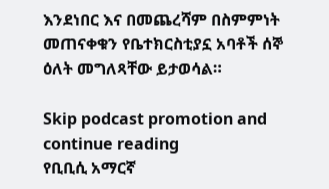እንደነበር እና በመጨረሻም በስምምነት መጠናቀቁን የቤተክርስቲያኗ አባቶች ሰኞ ዕለት መግለጻቸው ይታወሳል።

Skip podcast promotion and continue reading
የቢቢሲ አማርኛ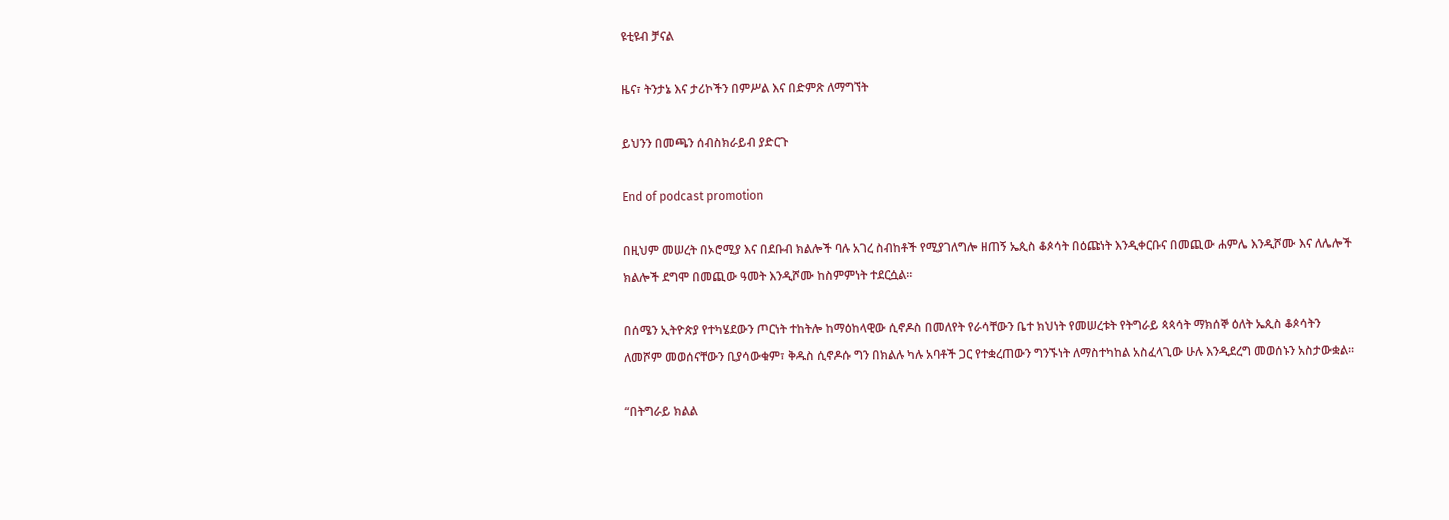ዩቲዩብ ቻናል

ዜና፣ ትንታኔ እና ታሪኮችን በምሥል እና በድምጽ ለማግኘት

ይህንን በመጫን ሰብስክራይብ ያድርጉ

End of podcast promotion

በዚህም መሠረት በኦሮሚያ እና በደቡብ ክልሎች ባሉ አገረ ስብከቶች የሚያገለግሎ ዘጠኝ ኤጲስ ቆጶሳት በዕጩነት እንዲቀርቡና በመጪው ሐምሌ እንዲሾሙ እና ለሌሎች ክልሎች ደግሞ በመጪው ዓመት እንዲሾሙ ከስምምነት ተደርሷል።

በሰሜን ኢትዮጵያ የተካሄደውን ጦርነት ተከትሎ ከማዕከላዊው ሲኖዶስ በመለየት የራሳቸውን ቤተ ክህነት የመሠረቱት የትግራይ ጳጳሳት ማክሰኞ ዕለት ኤጲስ ቆጶሳትን ለመሾም መወሰናቸውን ቢያሳውቁም፣ ቅዱስ ሲኖዶሱ ግን በክልሉ ካሉ አባቶች ጋር የተቋረጠውን ግንኙነት ለማስተካከል አስፈላጊው ሁሉ እንዲደረግ መወሰኑን አስታውቋል።

“በትግራይ ክልል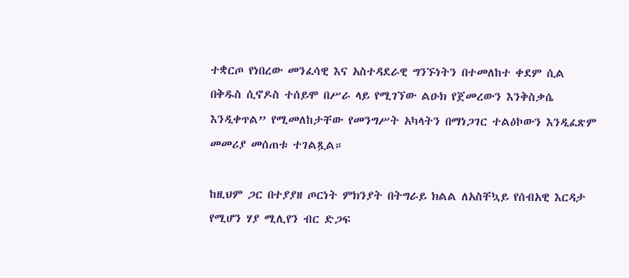ተቋርጦ የነበረው መንፈሳዊ እና አስተዳደራዊ ግንኙነትን በተመለከተ ቀደም ሲል በቅዱስ ሲኖዶስ ተሰይሞ በሥራ ላይ የሚገኘው ልዑክ የጀመረውን እንቅስቃሴ እንዲቀጥል” የሚመለከታቸው የመንግሥት አካላትን በማነጋገር ተልዕኮውን እንዲፈጽም መመሪያ መሰጠቱ ተገልጿል።

ከዚህም ጋር በተያያዘ ጦርነት ምክንያት በትግራይ ክልል ለአስቸኳይ የሰብአዊ እርዳታ የሚሆን ሃያ ሚሊየን ብር ድጋፍ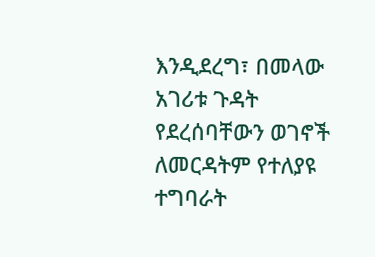እንዲደረግ፣ በመላው አገሪቱ ጉዳት የደረሰባቸውን ወገኖች ለመርዳትም የተለያዩ ተግባራት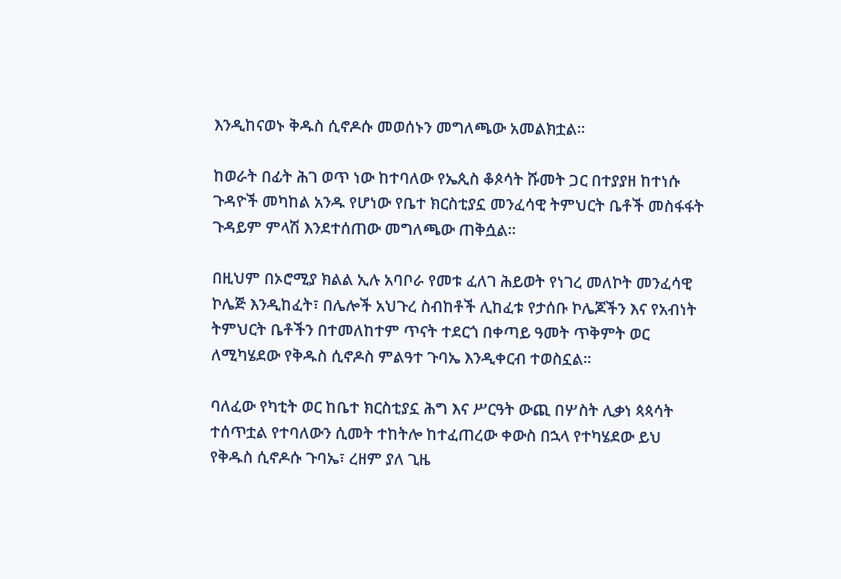እንዲከናወኑ ቅዱስ ሲኖዶሱ መወሰኑን መግለጫው አመልክቷል።

ከወራት በፊት ሕገ ወጥ ነው ከተባለው የኤጲስ ቆጶሳት ሹመት ጋር በተያያዘ ከተነሱ ጉዳዮች መካከል አንዱ የሆነው የቤተ ክርስቲያኗ መንፈሳዊ ትምህርት ቤቶች መስፋፋት ጉዳይም ምላሽ እንደተሰጠው መግለጫው ጠቅሷል።

በዚህም በኦሮሚያ ክልል ኢሉ አባቦራ የመቱ ፈለገ ሕይወት የነገረ መለኮት መንፈሳዊ ኮሌጅ እንዲከፈት፣ በሌሎች አህጉረ ስብከቶች ሊከፈቱ የታሰቡ ኮሌጆችን እና የአብነት ትምህርት ቤቶችን በተመለከተም ጥናት ተደርጎ በቀጣይ ዓመት ጥቅምት ወር ለሚካሄደው የቅዱስ ሲኖዶስ ምልዓተ ጉባኤ እንዲቀርብ ተወስኗል።

ባለፈው የካቲት ወር ከቤተ ክርስቲያኗ ሕግ እና ሥርዓት ውጪ በሦስት ሊቃነ ጳጳሳት ተሰጥቷል የተባለውን ሲመት ተከትሎ ከተፈጠረው ቀውስ በኋላ የተካሄደው ይህ የቅዱስ ሲኖዶሱ ጉባኤ፣ ረዘም ያለ ጊዜ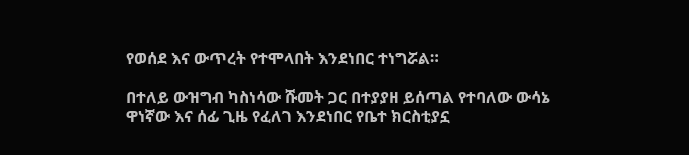የወሰደ እና ውጥረት የተሞላበት እንደነበር ተነግሯል።

በተለይ ውዝግብ ካስነሳው ሹመት ጋር በተያያዘ ይሰጣል የተባለው ውሳኔ ዋነኛው እና ሰፊ ጊዜ የፈለገ እንደነበር የቤተ ክርስቲያኗ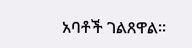አባቶች ገልጸዋል።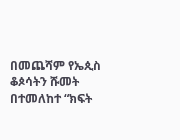በመጨሻም የኤጲስ ቆጶሳትን ሹመት በተመለከተ “ክፍት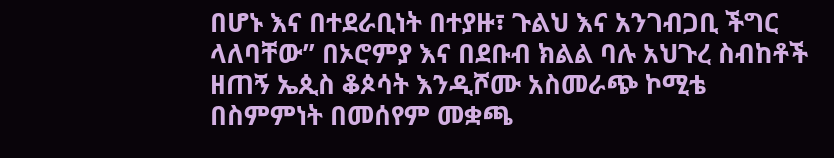በሆኑ እና በተደራቢነት በተያዙ፣ ጉልህ እና አንገብጋቢ ችግር ላለባቸው” በኦሮምያ እና በደቡብ ክልል ባሉ አህጉረ ስብከቶች ዘጠኝ ኤጲስ ቆጶሳት እንዲሾሙ አስመራጭ ኮሚቴ በስምምነት በመሰየም መቋጫ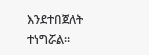እንደተበጀለት ተነግሯል።